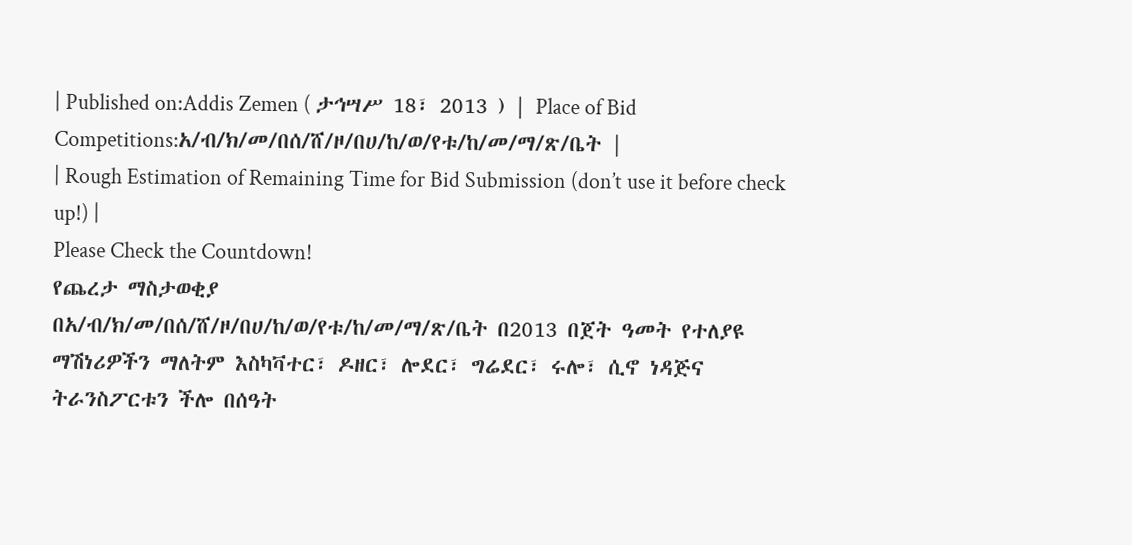| Published on:Addis Zemen ( ታኅሣሥ 18፣ 2013 ) | Place of Bid Competitions:አ/ብ/ክ/መ/በሰ/ሸ/ዞ/በሀ/ከ/ወ/የቱ/ከ/መ/ማ/ጽ/ቤት |
| Rough Estimation of Remaining Time for Bid Submission (don’t use it before check up!) |
Please Check the Countdown!
የጨረታ ማስታወቂያ
በአ/ብ/ክ/መ/በሰ/ሸ/ዞ/በሀ/ከ/ወ/የቱ/ከ/መ/ማ/ጽ/ቤት በ2013 በጀት ዓመት የተለያዩ ማሽነሪዎችን ማለትም እስካቫተር፣ ዶዘር፣ ሎደር፣ ግሬደር፣ ሩሎ፣ ሲኖ ነዳጅና ትራንስፖርቱን ችሎ በሰዓት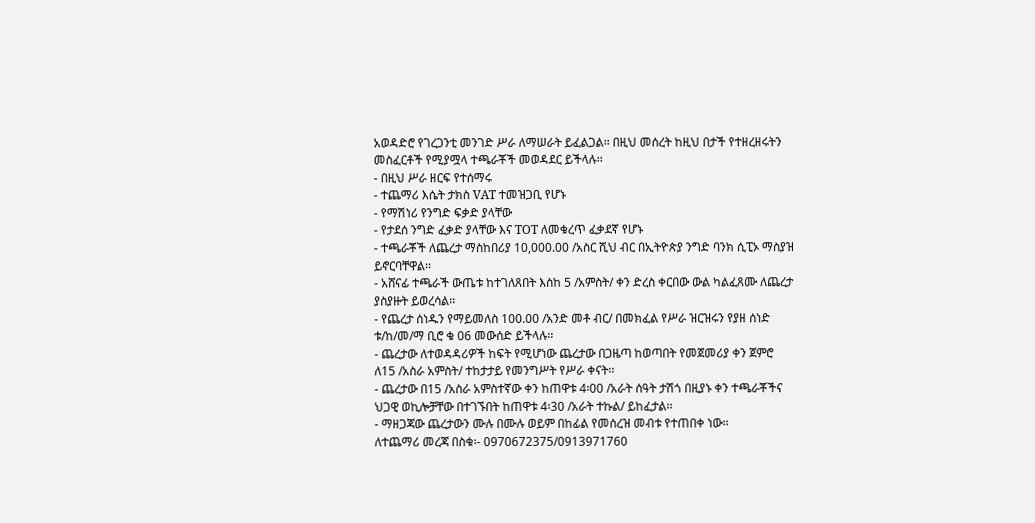አወዳድሮ የገረጋንቲ መንገድ ሥራ ለማሠራት ይፈልጋል፡፡ በዚህ መሰረት ከዚህ በታች የተዘረዘሩትን መስፈርቶች የሚያሟላ ተጫራቾች መወዳደር ይችላሉ፡፡
- በዚህ ሥራ ዘርፍ የተሰማሩ
- ተጨማሪ እሴት ታክስ VAT ተመዝጋቢ የሆኑ
- የማሽነሪ የንግድ ፍቃድ ያላቸው
- የታደሰ ንግድ ፈቃድ ያላቸው እና TOT ለመቁረጥ ፈቃደኛ የሆኑ
- ተጫራቾች ለጨረታ ማስከበሪያ 10,000.00 /አስር ሺህ ብር በኢትዮጵያ ንግድ ባንክ ሲፒኦ ማስያዝ ይኖርባቸዋል፡፡
- አሸናፊ ተጫራች ውጤቱ ከተገለጸበት እስከ 5 /አምስት/ ቀን ድረስ ቀርበው ውል ካልፈጸሙ ለጨረታ ያስያዙት ይወረሳል፡፡
- የጨረታ ሰነዱን የማይመለስ 100.00 /አንድ መቶ ብር/ በመክፈል የሥራ ዝርዝሩን የያዘ ሰነድ ቱ/ከ/መ/ማ ቢሮ ቁ 06 መውሰድ ይችላሉ፡፡
- ጨረታው ለተወዳዳሪዎች ከፍት የሚሆነው ጨረታው በጋዜጣ ከወጣበት የመጀመሪያ ቀን ጀምሮ ለ15 /አስራ አምስት/ ተከታታይ የመንግሥት የሥራ ቀናት፡፡
- ጨረታው በ15 /አስራ አምስተኛው ቀን ከጠዋቱ 4፡00 /አራት ሰዓት ታሽጎ በዚያኑ ቀን ተጫራቾችና ህጋዊ ወኪሎቻቸው በተገኙበት ከጠዋቱ 4፡30 /አራት ተኩል/ ይከፈታል፡፡
- ማዘጋጃው ጨረታውን ሙሉ በሙሉ ወይም በከፊል የመሰረዝ መብቱ የተጠበቀ ነው፡፡
ለተጨማሪ መረጃ በስቁ፡- 0970672375/0913971760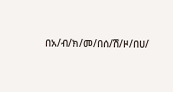በአ/ብ/ክ/መ/በሰ/ሽ/ዞ/በሀ/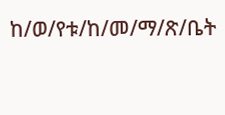ከ/ወ/የቱ/ከ/መ/ማ/ጽ/ቤት